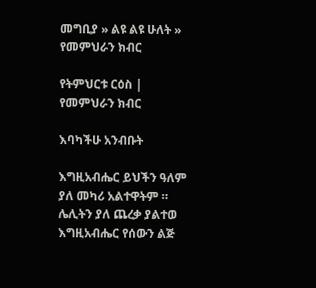መግቢያ » ልዩ ልዩ ሁለት » የመምህራን ክብር

የትምህርቱ ርዕስ | የመምህራን ክብር

እባካችሁ አንብቡት

እግዚአብሔር ይህችን ዓለም ያለ መካሪ አልተዋትም ። ሌሊትን ያለ ጨረቃ ያልተወ እግዚአብሔር የሰውን ልጅ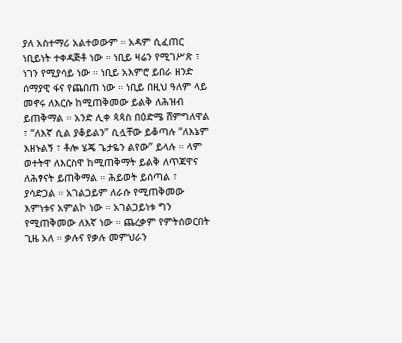ያለ አስተማሪ አልተወውም ። አዳም ሲፈጠር ነቢይነት ተቀዳጅቶ ነው ። ነቢይ ዛሬን የሚገሥጽ ፣ ነገን የሚያሳይ ነው ። ነቢይ አእምሮ ይበራ ዘንድ ሰማያዊ ፋና የጨበጠ ነው ። ነቢይ በዚህ ዓለም ላይ መኖሩ ለእርሱ ከሚጠቅመው ይልቅ ለሕዝብ ይጠቅማል ። አንድ ሊቀ ጳጳስ በዕድሜ ሸምግለዋል ፣ “ለእኛ ሲል ያቆይልን” ሲሏቸው ይቆጣሉ “ለእኔም እዘኑልኝ ፣ ቶሎ ሄጄ ጌታዬን ልየው” ይላሉ ። ላም ወተትዋ ለእርስዋ ከሚጠቅማት ይልቅ ለጥጃዋና ለሕፃናት ይጠቅማል ። ሕይወት ይሰጣል ፣ ያሳድጋል ። አገልጋይም ለራሱ የሚጠቅመው እምነቱና አምልኮ ነው ። አገልጋይነቱ ግን የሚጠቅመው ለእኛ ነው ። ጨረቃም የምትሰወርበት ጊዜ አለ ። ቃሉና የቃሉ መምህራን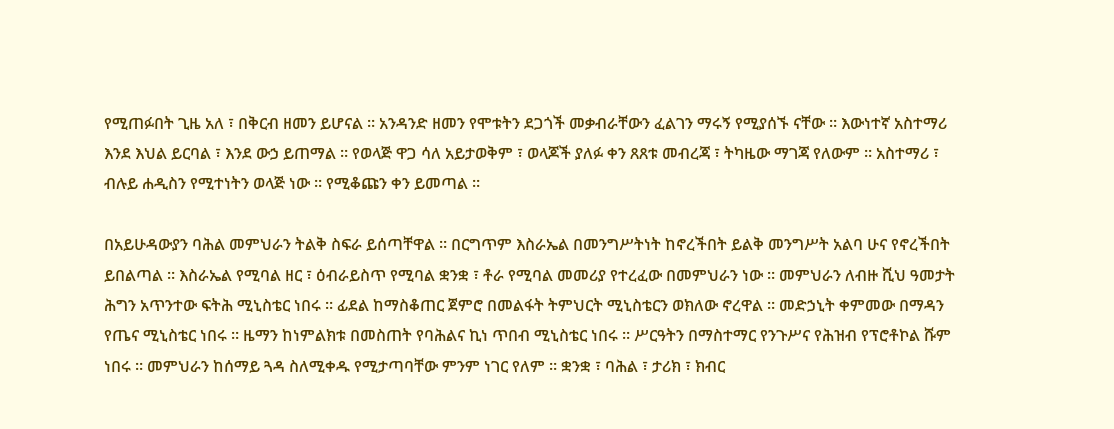የሚጠፉበት ጊዜ አለ ፣ በቅርብ ዘመን ይሆናል ። አንዳንድ ዘመን የሞቱትን ደጋጎች መቃብራቸውን ፈልገን ማሩኝ የሚያሰኙ ናቸው ። እውነተኛ አስተማሪ እንደ እህል ይርባል ፣ እንደ ውኃ ይጠማል ። የወላጅ ዋጋ ሳለ አይታወቅም ፣ ወላጆች ያለፉ ቀን ጸጸቱ መብረጃ ፣ ትካዜው ማገጃ የለውም ። አስተማሪ ፣ ብሉይ ሐዲስን የሚተነትን ወላጅ ነው ። የሚቆጩን ቀን ይመጣል ።

በአይሁዳውያን ባሕል መምህራን ትልቅ ስፍራ ይሰጣቸዋል ። በርግጥም እስራኤል በመንግሥትነት ከኖረችበት ይልቅ መንግሥት አልባ ሁና የኖረችበት ይበልጣል ። እስራኤል የሚባል ዘር ፣ ዕብራይስጥ የሚባል ቋንቋ ፣ ቶራ የሚባል መመሪያ የተረፈው በመምህራን ነው ። መምህራን ለብዙ ሺህ ዓመታት ሕግን አጥንተው ፍትሕ ሚኒስቴር ነበሩ ። ፊደል ከማስቆጠር ጀምሮ በመልፋት ትምህርት ሚኒስቴርን ወክለው ኖረዋል ። መድኃኒት ቀምመው በማዳን የጤና ሚኒስቴር ነበሩ ። ዜማን ከነምልክቱ በመስጠት የባሕልና ኪነ ጥበብ ሚኒስቴር ነበሩ ። ሥርዓትን በማስተማር የንጉሥና የሕዝብ የፕሮቶኮል ሹም ነበሩ ። መምህራን ከሰማይ ጓዳ ስለሚቀዱ የሚታጣባቸው ምንም ነገር የለም ። ቋንቋ ፣ ባሕል ፣ ታሪክ ፣ ክብር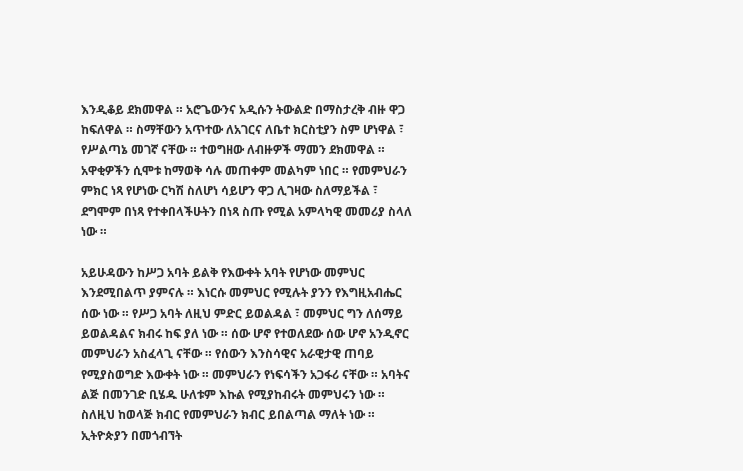እንዲቆይ ደክመዋል ። አሮጌውንና አዲሱን ትውልድ በማስታረቅ ብዙ ዋጋ ከፍለዋል ። ስማቸውን አጥተው ለአገርና ለቤተ ክርስቲያን ስም ሆነዋል ፣ የሥልጣኔ መገኛ ናቸው ። ተወግዘው ለብዙዎች ማመን ደክመዋል ። አዋቂዎችን ሲሞቱ ከማወቅ ሳሉ መጠቀም መልካም ነበር ። የመምህራን ምክር ነጻ የሆነው ርካሽ ስለሆነ ሳይሆን ዋጋ ሊገዛው ስለማይችል ፣ ደግሞም በነጻ የተቀበላችሁትን በነጻ ስጡ የሚል አምላካዊ መመሪያ ስላለ ነው ።

አይሁዳውን ከሥጋ አባት ይልቅ የእውቀት አባት የሆነው መምህር እንደሚበልጥ ያምናሉ ። እነርሱ መምህር የሚሉት ያንን የእግዚአብሔር ሰው ነው ። የሥጋ አባት ለዚህ ምድር ይወልዳል ፣ መምህር ግን ለሰማይ ይወልዳልና ክብሩ ከፍ ያለ ነው ። ሰው ሆኖ የተወለደው ሰው ሆኖ አንዲኖር መምህራን አስፈላጊ ናቸው ። የሰውን እንስሳዊና አራዊታዊ ጠባይ የሚያስወግድ እውቀት ነው ። መምህራን የነፍሳችን አጋፋሪ ናቸው ። አባትና ልጅ በመንገድ ቢሄዱ ሁለቱም እኩል የሚያከብሩት መምህሩን ነው ። ስለዚህ ከወላጅ ክብር የመምህራን ክብር ይበልጣል ማለት ነው ። ኢትዮጵያን በመጎብኘት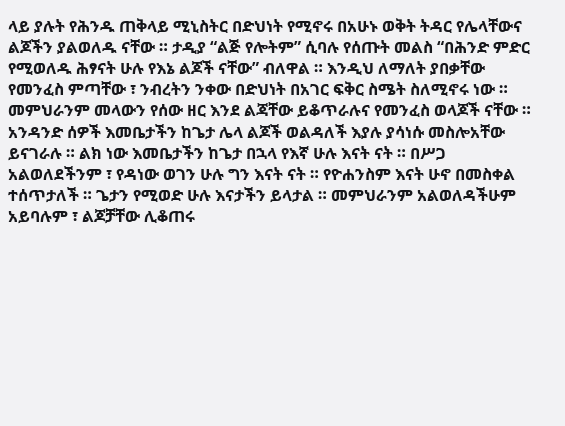ላይ ያሉት የሕንዱ ጠቅላይ ሚኒስትር በድህነት የሚኖሩ በአሁኑ ወቅት ትዳር የሌላቸውና ልጆችን ያልወለዱ ናቸው ። ታዲያ “ልጅ የሎትም” ሲባሉ የሰጡት መልስ “በሕንድ ምድር የሚወለዱ ሕፃናት ሁሉ የእኔ ልጆች ናቸው” ብለዋል ። እንዲህ ለማለት ያበቃቸው የመንፈስ ምጣቸው ፣ ንብረትን ንቀው በድህነት በአገር ፍቅር ስሜት ስለሚኖሩ ነው ። መምህራንም መላውን የሰው ዘር እንደ ልጃቸው ይቆጥራሉና የመንፈስ ወላጆች ናቸው ። አንዳንድ ሰዎች እመቤታችን ከጌታ ሌላ ልጆች ወልዳለች እያሉ ያሳነሱ መስሎአቸው ይናገራሉ ። ልክ ነው እመቤታችን ከጌታ በኋላ የእኛ ሁሉ እናት ናት ። በሥጋ አልወለደችንም ፣ የዳነው ወገን ሁሉ ግን እናት ናት ። የዮሐንስም እናት ሁኖ በመስቀል ተሰጥታለች ። ጌታን የሚወድ ሁሉ እናታችን ይላታል ። መምህራንም አልወለዳችሁም አይባሉም ፣ ልጆቻቸው ሊቆጠሩ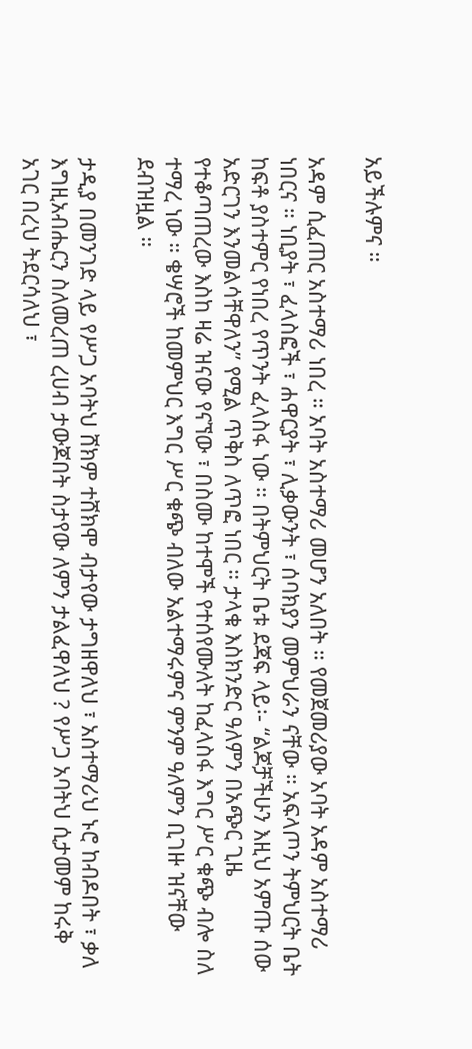አይችሉምና ።

አዳም ሲፈጠር አስተማሪ ነበረ ። አባት አስተማሪ መሆን አለበት ። የመጀመሪያው አባት አዳም አስተማሪ ነበርና ። ነቢያት ፣ ፈላስፎች ፣ ሐዋርያት ፣ ሊቃውንት ፣ ሰባክያን መምህራን ናቸው ። አፍላጦን ትምህርት ቤት ከፍቶ ያስተምር የነበረ የጥንት ፈላስፋ ነው ። በትምህርት ቤቱ ደጃፍ ላይ፡- “ልጆቻችሁን እዚህ አምጡ ሰው አድርገን እንመልሳቸዋለን” የሚል ጥቅስ ለጥፎ ነበር ። ታላቁ እስክንድር ዓለምን በአጭር ጊዜ የተቆጣጠረው እስከ ዛሬ ዝናው የናኘው ፣ በስሙ ከተሞች የተሰየሙለት ከፈላስፋ እግር ሥር ቁጭ ብሎ ስለ ተማረ ነው ። ቄሣሮች ከመምህር እግር ሥር ቁጭ ብለው አልተማሩምና ምንም ዓለምን ቢገዙ ዝናቸው ደብዝዟል ።

ታዲያ በመንገድ ላይ የሥጋ አባትህ ሸክም ተሸክሞ ብታየው ታግዘዋለህ ፣ አስተማሪህ ኑሮ ከብዶበት ፣ ቃለ እግዚአብሔርን ስለመረጠ ረሀብ ታውጆበት ስታየው ለምን ታልፈዋለህ ? የሥጋ አባትህ ሲታመም ከሩቅ አገር በረህ ትደርሳለህ ፣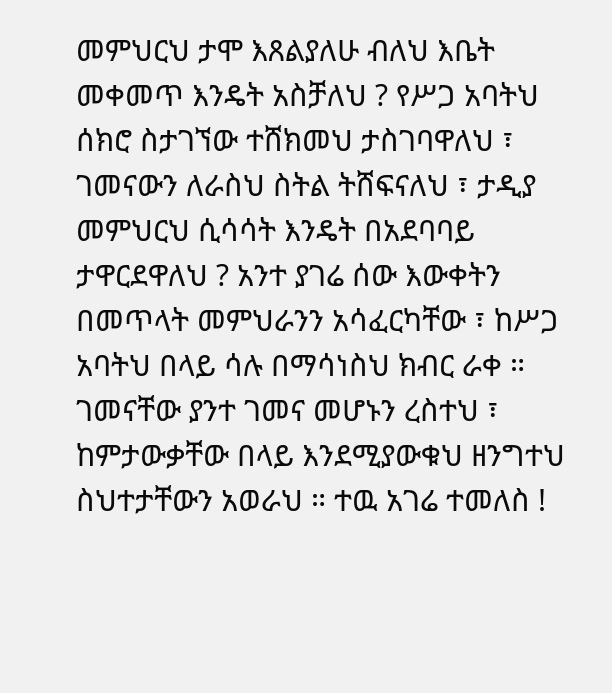መምህርህ ታሞ እጸልያለሁ ብለህ እቤት መቀመጥ እንዴት አስቻለህ ? የሥጋ አባትህ ሰክሮ ስታገኘው ተሸክመህ ታስገባዋለህ ፣ ገመናውን ለራስህ ስትል ትሸፍናለህ ፣ ታዲያ መምህርህ ሲሳሳት እንዴት በአደባባይ ታዋርደዋለህ ? አንተ ያገሬ ሰው እውቀትን በመጥላት መምህራንን አሳፈርካቸው ፣ ከሥጋ አባትህ በላይ ሳሉ በማሳነስህ ክብር ራቀ ። ገመናቸው ያንተ ገመና መሆኑን ረስተህ ፣ ከምታውቃቸው በላይ እንደሚያውቁህ ዘንግተህ ስህተታቸውን አወራህ ። ተዉ አገሬ ተመለስ !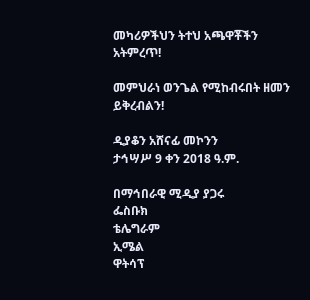መካሪዎችህን ትተህ አጫዋቾችን አትምረጥ!

መምህራነ ወንጌል የሚከብሩበት ዘመን ይቅረብልን!

ዲያቆን አሸናፊ መኮንን
ታኅሣሥ 9 ቀን 2018 ዓ.ም.

በማኅበራዊ ሚዲያ ያጋሩ
ፌስቡክ
ቴሌግራም
ኢሜል
ዋትሳፕ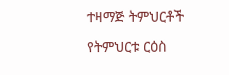ተዛማጅ ትምህርቶች

የትምህርቱ ርዕስ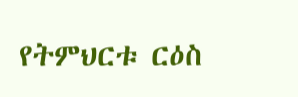የትምህርቱ ርዕስ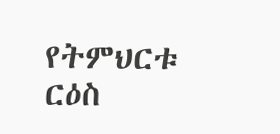የትምህርቱ ርዕስ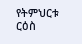የትምህርቱ ርዕስ